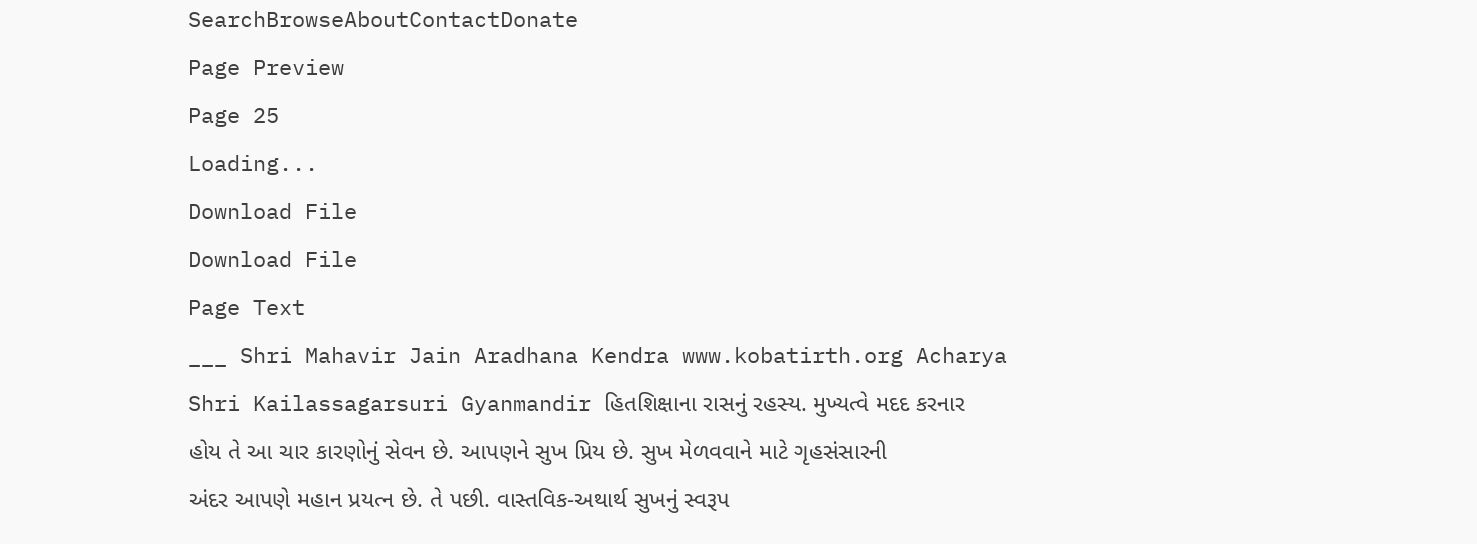SearchBrowseAboutContactDonate
Page Preview
Page 25
Loading...
Download File
Download File
Page Text
___ Shri Mahavir Jain Aradhana Kendra www.kobatirth.org Acharya Shri Kailassagarsuri Gyanmandir હિતશિક્ષાના રાસનું રહસ્ય. મુખ્યત્વે મદદ કરનાર હોય તે આ ચાર કારણોનું સેવન છે. આપણને સુખ પ્રિય છે. સુખ મેળવવાને માટે ગૃહસંસારની અંદર આપણે મહાન પ્રયત્ન છે. તે પછી. વાસ્તવિક-અથાર્થ સુખનું સ્વરૂપ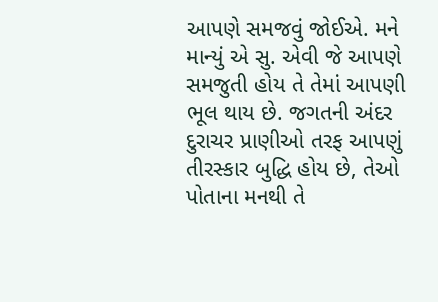આપણે સમજવું જોઈએ. મને માન્યું એ સુ. એવી જે આપણે સમજુતી હોય તે તેમાં આપણી ભૂલ થાય છે. જગતની અંદર દુરાચર પ્રાણીઓ તરફ આપણું તીરસ્કાર બુદ્ધિ હોય છે, તેઓ પોતાના મનથી તે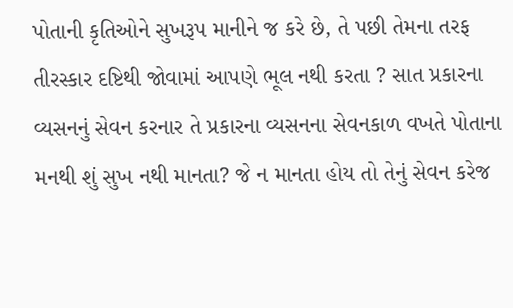પોતાની કૃતિઓને સુખરૂપ માનીને જ કરે છે, તે પછી તેમના તરફ તીરસ્કાર દષ્ટિથી જોવામાં આપણે ભૂલ નથી કરતા ? સાત પ્રકારના વ્યસનનું સેવન કરનાર તે પ્રકારના વ્યસનના સેવનકાળ વખતે પોતાના મનથી શું સુખ નથી માનતા? જે ન માનતા હોય તો તેનું સેવન કરેજ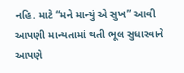નહિ. માટે “મને માન્યું એ સુખ” આવી આપણી માન્યતામાં થતી ભૂલ સુધારવાને આપણે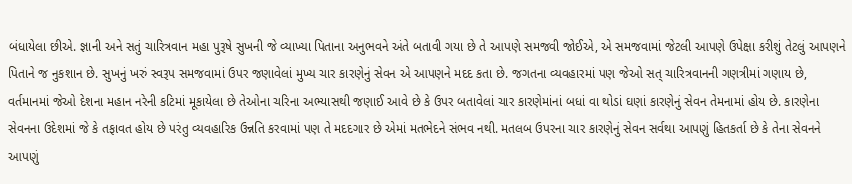બંધાયેલા છીએ. જ્ઞાની અને સતું ચારિત્રવાન મહા પુરૂષે સુખની જે વ્યાખ્યા પિતાના અનુભવને અંતે બતાવી ગયા છે તે આપણે સમજવી જોઈએ, એ સમજવામાં જેટલી આપણે ઉપેક્ષા કરીશું તેટલું આપણને પિતાને જ નુકશાન છે. સુખનું ખરું સ્વરૂપ સમજવામાં ઉપર જણાવેલાં મુખ્ય ચાર કારણેનું સેવન એ આપણને મદદ કતા છે. જગતના વ્યવહારમાં પણ જેઓ સત્ ચારિત્રવાનની ગણત્રીમાં ગણાય છે, વર્તમાનમાં જેઓ દેશના મહાન નરેની કટિમાં મૂકાયેલા છે તેઓના ચરિના અભ્યાસથી જણાઈ આવે છે કે ઉપર બતાવેલાં ચાર કારણેમાંનાં બધાં વા થોડાં ઘણાં કારણેનું સેવન તેમનામાં હોય છે. કારણેના સેવનના ઉદેશમાં જે કે તફાવત હોય છે પરંતુ વ્યવહારિક ઉન્નતિ કરવામાં પણ તે મદદગાર છે એમાં મતભેદને સંભવ નથી. મતલબ ઉપરના ચાર કારણેનું સેવન સર્વથા આપણું હિતકર્તા છે કે તેના સેવનને આપણું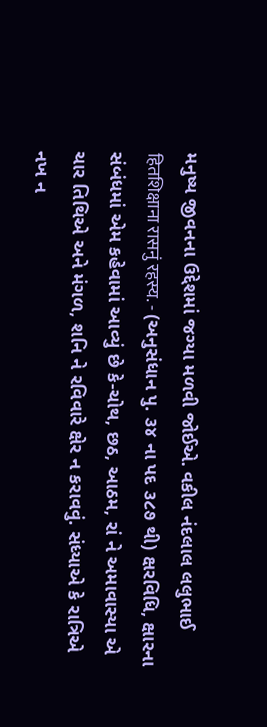મનુષ્ય જીવનના ઉદ્દેશમાં જગ્યા મળવી જોઈએ. વકીલ નંદલાલ લલુભાઈ हितशिक्षाना रासनुं रहस्य. - (અનુસંધાન પુ. ૩૪ ના પદ ૩૮૭ થી) ક્ષરવિધિ, ક્ષારના સંબંધમાં એમ કહેવામાં આવ્યું છે કે-ચોથ, છઠ, આઠમ, રાં ને અમાવાસ્યા એ ચાર તિથિએ અને મંગળ, શનિ ને રવિવારે ક્ષેર ન કરાવવું. સંધ્યાએ કે રાત્રિએ નખ ન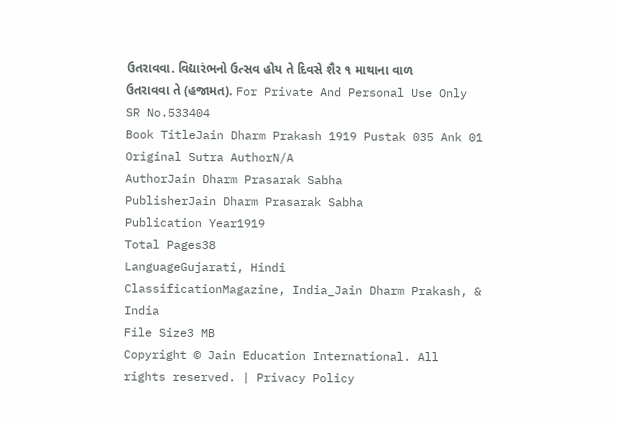ઉતરાવવા. વિદ્યારંભનો ઉત્સવ હોય તે દિવસે શૈર ૧ માથાના વાળ ઉતરાવવા તે (હજામત). For Private And Personal Use Only
SR No.533404
Book TitleJain Dharm Prakash 1919 Pustak 035 Ank 01
Original Sutra AuthorN/A
AuthorJain Dharm Prasarak Sabha
PublisherJain Dharm Prasarak Sabha
Publication Year1919
Total Pages38
LanguageGujarati, Hindi
ClassificationMagazine, India_Jain Dharm Prakash, & India
File Size3 MB
Copyright © Jain Education International. All rights reserved. | Privacy Policy